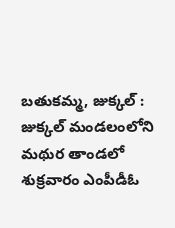బతుకమ్మ, జుక్కల్ : జుక్కల్ మండలంలోని మథుర తాండలో శుక్రవారం ఎంపీడీఓ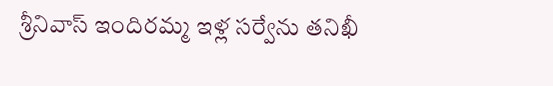శ్రీనివాస్ ఇందిరమ్మ ఇళ్ల సర్వేను తనిఖీ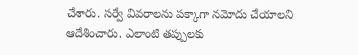చేశారు. సర్వే వివరాలను పక్కాగా నమోదు చేయాలని ఆదేశించారు. ఎలాంటి తప్పులకు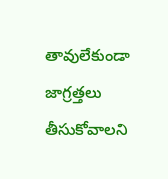తావులేకుండా జాగ్రత్తలు తీసుకోవాలని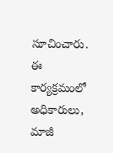సూచించారు. ఈ కార్యక్రమంలో అధికారులు, మాజీ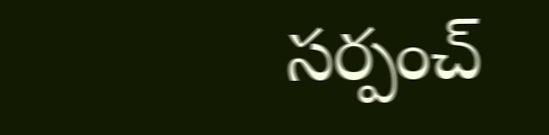సర్పంచ్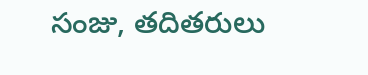సంజు, తదితరులు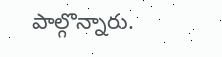పాల్గొన్నారు.